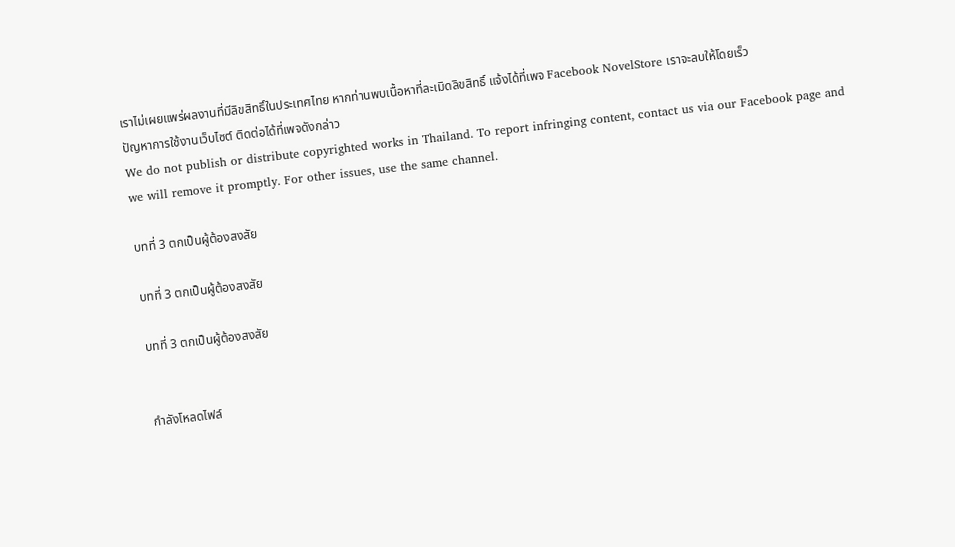เราไม่เผยแพร่ผลงานที่มีลิขสิทธิ์ในประเทศไทย หากท่านพบเนื้อหาที่ละเมิดลิขสิทธิ์ แจ้งได้ที่เพจ Facebook NovelStore เราจะลบให้โดยเร็ว
ปัญหาการใช้งานเว็บไซต์ ติดต่อได้ที่เพจดังกล่าว
We do not publish or distribute copyrighted works in Thailand. To report infringing content, contact us via our Facebook page and we will remove it promptly. For other issues, use the same channel.

บทที่ 3 ตกเป็นผู้ต้องสงสัย

บทที่ 3 ตกเป็นผู้ต้องสงสัย

บทที่ 3 ตกเป็นผู้ต้องสงสัย


กำลังโหลดไฟล์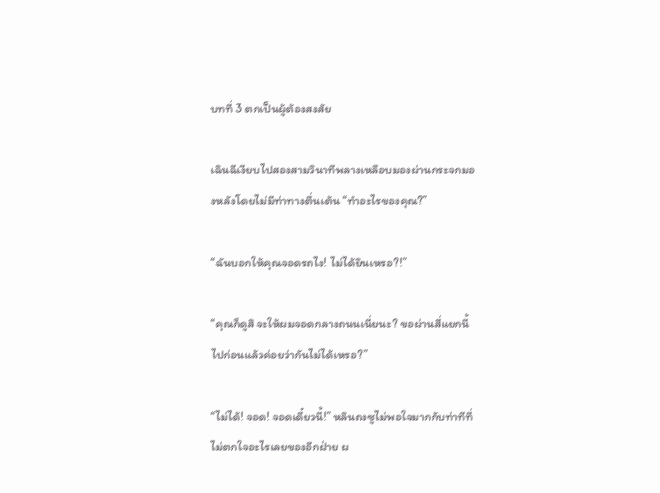บทที่ 3 ตกเป็นผู้ต้องสงสัย

เฉินฉีเงียบไปสองสามวินาทีพลางเหลือบมองผ่านกระจกมองหลังโดยไม่มีท่าทางตื่นเต้น “ทำอะไรของคุณ?”

“ฉันบอกให้คุณจอดรถไง! ไม่ได้ยินเหรอ?!”

“คุณก็ดูสิ จะให้ผมจอดกลางถนนเนี่ยนะ? ขอผ่านสี่แยกนี้ไปก่อนแล้วค่อยว่ากันไม่ได้เหรอ?”

“ไม่ได้! จอด! จอดเดี๋ยวนี้!” หลินถงซูไม่พอใจมากกับท่าทีที่ไม่ตกใจอะไรเลยของอีกฝ่าย ผ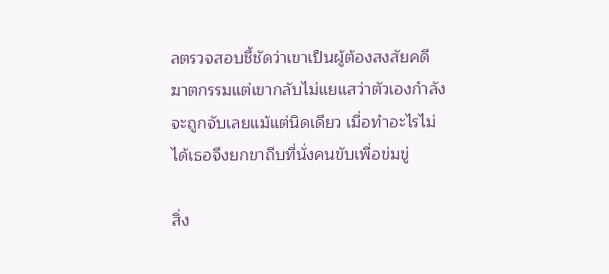ลตรวจสอบชี้ชัดว่าเขาเป็นผู้ต้องสงสัยคดีฆาตกรรมแต่เขากลับไม่แยแสว่าตัวเองกำลังจะถูกจับเลยแม้แต่นิดเดียว เมื่อทำอะไรไม่ได้เธอจึงยกขาถีบที่นั่งคนขับเพื่อข่มขู่

สิ่ง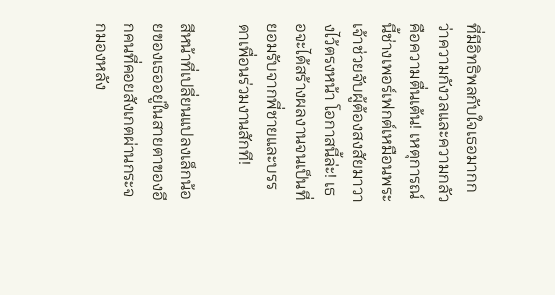ที่มีอิทธิพลกับใจเธอมากกว่าความกังวลและความกลัวคือความตื่นเต้น! เหตุการณ์นี้ช่างเพอร์เฟกต์เหมือนพระเจ้าช่วยจับผู้ต้องสงสัยมาวางไว้ตรงหน้า โอกาสนี้ล่ะ! เธอจะได้สร้างผลงานจนเป็นที่ยอมรับจากพี่ชายและบรรดาเพื่อนร่วมงานสักที!

สีหน้าที่เปลี่ยนแปลงเล็กน้อยของเธออยู่ในสายตาของอีกคนที่คอยสังเกตผ่านกระจกมองหลัง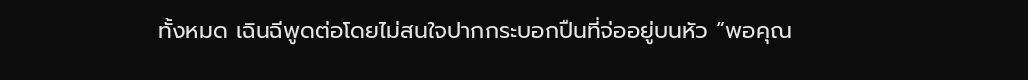ทั้งหมด เฉินฉีพูดต่อโดยไม่สนใจปากกระบอกปืนที่จ่ออยู่บนหัว “พอคุณ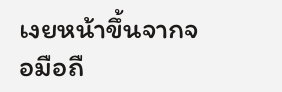เงยหน้าขึ้นจากจอมือถื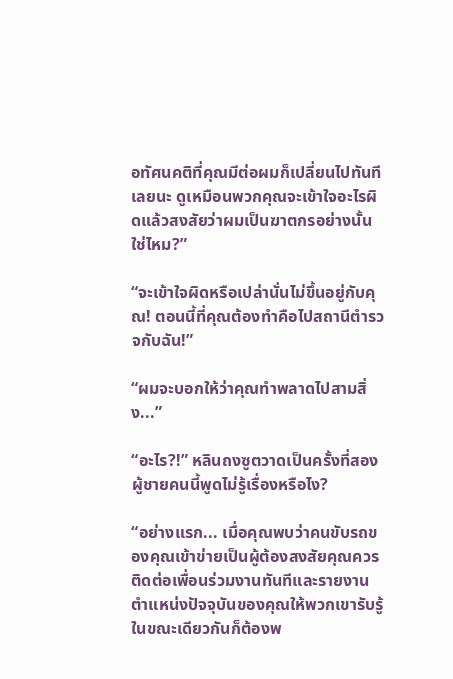อทัศนคติที่คุณมีต่อผมก็เปลี่ยนไปทันทีเลยนะ ดูเหมือนพวกคุณจะเข้าใจอะไรผิดแล้วสงสัยว่าผมเป็นฆาตกรอย่างนั้นใช่ไหม?”

“จะเข้าใจผิดหรือเปล่านั่นไม่ขึ้นอยู่กับคุณ! ตอนนี้ที่คุณต้องทำคือไปสถานีตำรวจกับฉัน!”

“ผมจะบอกให้ว่าคุณทำพลาดไปสามสิ่ง...”

“อะไร?!” หลินถงซูตวาดเป็นครั้งที่สอง ผู้ชายคนนี้พูดไม่รู้เรื่องหรือไง?

“อย่างแรก... เมื่อคุณพบว่าคนขับรถของคุณเข้าข่ายเป็นผู้ต้องสงสัยคุณควรติดต่อเพื่อนร่วมงานทันทีและรายงานตำแหน่งปัจจุบันของคุณให้พวกเขารับรู้ ในขณะเดียวกันก็ต้องพ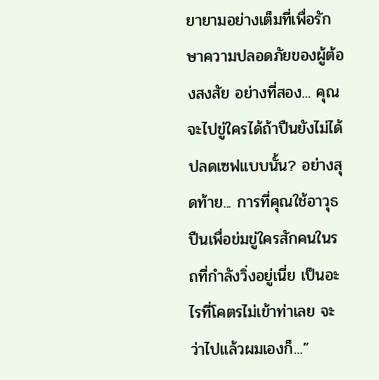ยายามอย่างเต็มที่เพื่อรักษาความปลอดภัยของผู้ต้องสงสัย อย่างที่สอง... คุณจะไปขู่ใครได้ถ้าปืนยังไม่ได้ปลดเซฟแบบนั้น? อย่างสุดท้าย... การที่คุณใช้อาวุธปืนเพื่อข่มขู่ใครสักคนในรถที่กำลังวิ่งอยู่เนี่ย เป็นอะไรที่โคตรไม่เข้าท่าเลย จะว่าไปแล้วผมเองก็...”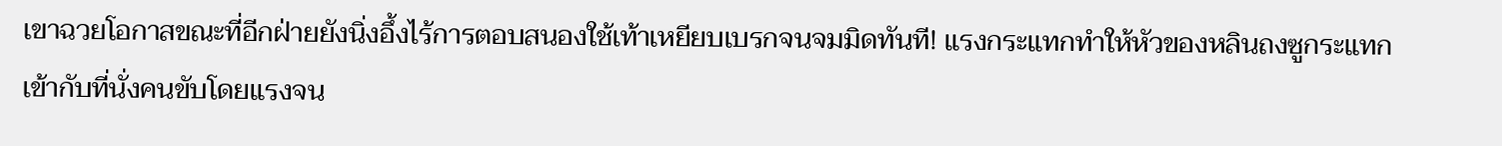เขาฉวยโอกาสขณะที่อีกฝ่ายยังนิ่งอึ้งไร้การตอบสนองใช้เท้าเหยียบเบรกจนจมมิดทันที! แรงกระแทกทำให้หัวของหลินถงซูกระแทกเข้ากับที่นั่งคนขับโดยแรงจน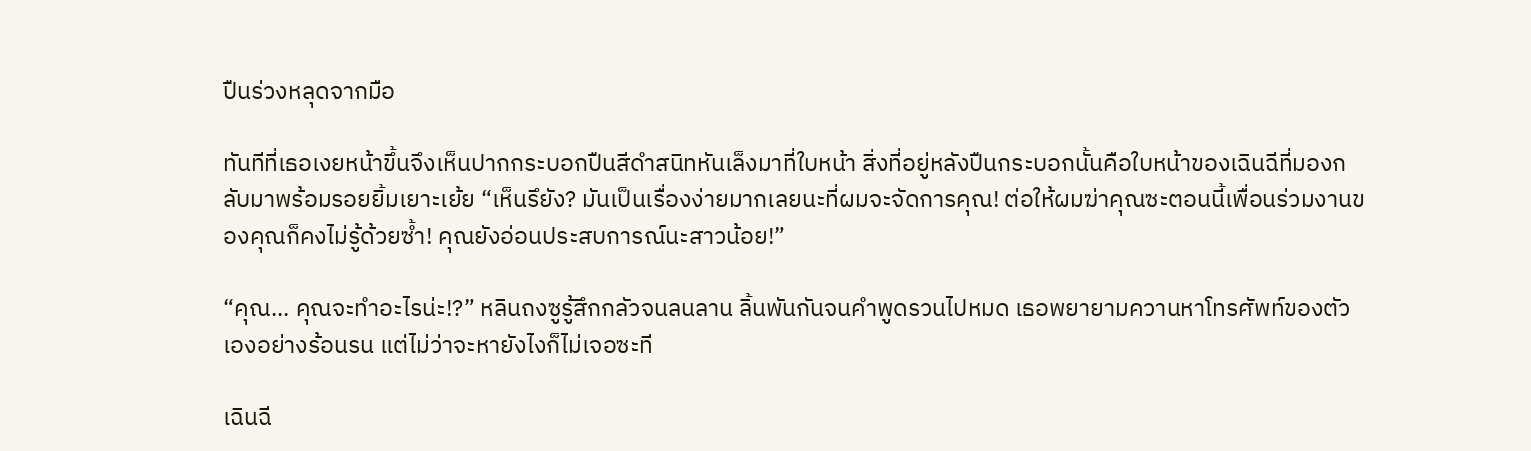ปืนร่วงหลุดจากมือ

ทันทีที่เธอเงยหน้าขึ้นจึงเห็นปากกระบอกปืนสีดำสนิทหันเล็งมาที่ใบหน้า สิ่งที่อยู่หลังปืนกระบอกนั้นคือใบหน้าของเฉินฉีที่มองกลับมาพร้อมรอยยิ้มเยาะเย้ย “เห็นรึยัง? มันเป็นเรื่องง่ายมากเลยนะที่ผมจะจัดการคุณ! ต่อให้ผมฆ่าคุณซะตอนนี้เพื่อนร่วมงานของคุณก็คงไม่รู้ด้วยซ้ำ! คุณยังอ่อนประสบการณ์นะสาวน้อย!”

“คุณ... คุณจะทำอะไรน่ะ!?” หลินถงซูรู้สึกกลัวจนลนลาน ลิ้นพันกันจนคำพูดรวนไปหมด เธอพยายามควานหาโทรศัพท์ของตัวเองอย่างร้อนรน แต่ไม่ว่าจะหายังไงก็ไม่เจอซะที

เฉินฉี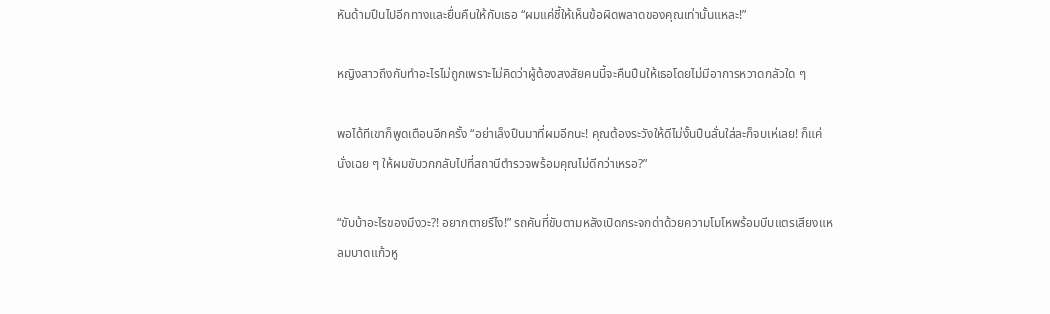หันด้ามปืนไปอีกทางและยื่นคืนให้กับเธอ “ผมแค่ชี้ให้เห็นข้อผิดพลาดของคุณเท่านั้นแหละ!”

หญิงสาวถึงกับทำอะไรไม่ถูกเพราะไม่คิดว่าผู้ต้องสงสัยคนนี้จะคืนปืนให้เธอโดยไม่มีอาการหวาดกลัวใด ๆ

พอได้ทีเขาก็พูดเตือนอีกครั้ง “อย่าเล็งปืนมาที่ผมอีกนะ! คุณต้องระวังให้ดีไม่งั้นปืนลั่นใส่ละก็จบเห่เลย! ก็แค่นั่งเฉย ๆ ให้ผมขับวกกลับไปที่สถานีตำรวจพร้อมคุณไม่ดีกว่าเหรอ?”

“ขับบ้าอะไรของมึงวะ?! อยากตายรึไง!” รถคันที่ขับตามหลังเปิดกระจกด่าด้วยความโมโหพร้อมบีบแตรเสียงแหลมบาดแก้วหู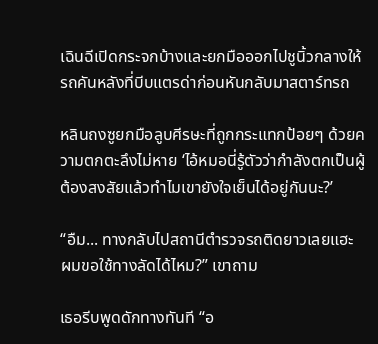เฉินฉีเปิดกระจกบ้างและยกมือออกไปชูนิ้วกลางให้รถคันหลังที่บีบแตรด่าก่อนหันกลับมาสตาร์ทรถ

หลินถงซูยกมือลูบศีรษะที่ถูกกระแทกป้อยๆ ด้วยความตกตะลึงไม่หาย ‘ไอ้หมอนี่รู้ตัวว่ากำลังตกเป็นผู้ต้องสงสัยแล้วทำไมเขายังใจเย็นได้อยู่กันนะ?’

“อืม... ทางกลับไปสถานีตำรวจรถติดยาวเลยแฮะ ผมขอใช้ทางลัดได้ไหม?” เขาถาม

เธอรีบพูดดักทางทันที “อ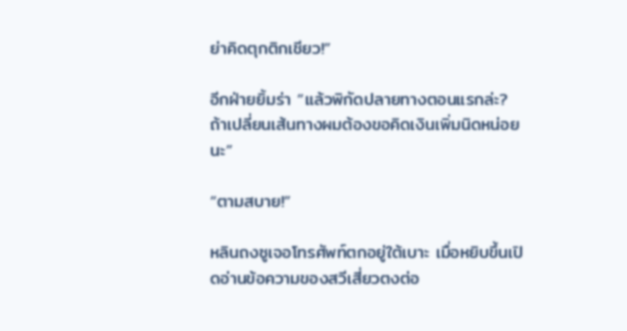ย่าคิดตุกติกเชียว!”

อีกฝ่ายยิ้มร่า “แล้วพิกัดปลายทางตอนแรกล่ะ? ถ้าเปลี่ยนเส้นทางผมต้องขอคิดเงินเพิ่มนิดหน่อยนะ”

“ตามสบาย!”

หลินถงซูเจอโทรศัพท์ตกอยู่ใต้เบาะ เมื่อหยิบขึ้นเปิดอ่านข้อความของสวีเสี่ยวตงต่อ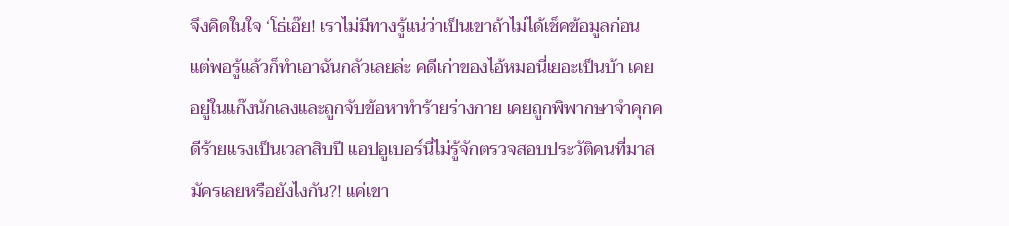จึงคิดในใจ ‘โธ่เอ๊ย! เราไม่มีทางรู้แน่ว่าเป็นเขาถ้าไม่ได้เช็คข้อมูลก่อน แต่พอรู้แล้วก็ทำเอาฉันกลัวเลยล่ะ คดีเก่าของไอ้หมอนี่เยอะเป็นบ้า เคยอยู่ในแก๊งนักเลงและถูกจับข้อหาทำร้ายร่างกาย เคยถูกพิพากษาจำคุกคดีร้ายแรงเป็นเวลาสิบปี แอปอูเบอร์นี่ไม่รู้จักตรวจสอบประวัติคนที่มาสมัครเลยหรือยังไงกัน?! แค่เขา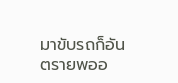มาขับรถก็อันตรายพออ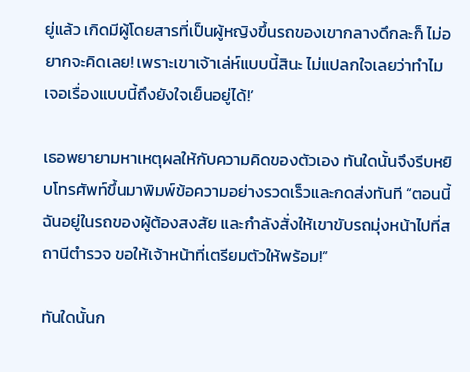ยู่แล้ว เกิดมีผู้โดยสารที่เป็นผู้หญิงขึ้นรถของเขากลางดึกละก็ ไม่อยากจะคิดเลย! เพราะเขาเจ้าเล่ห์แบบนี้สินะ ไม่แปลกใจเลยว่าทำไมเจอเรื่องแบบนี้ถึงยังใจเย็นอยู่ได้!’

เธอพยายามหาเหตุผลให้กับความคิดของตัวเอง ทันใดนั้นจึงรีบหยิบโทรศัพท์ขึ้นมาพิมพ์ข้อความอย่างรวดเร็วและกดส่งทันที “ตอนนี้ฉันอยู่ในรถของผู้ต้องสงสัย และกำลังสั่งให้เขาขับรถมุ่งหน้าไปที่สถานีตำรวจ ขอให้เจ้าหน้าที่เตรียมตัวให้พร้อม!”

ทันใดนั้นก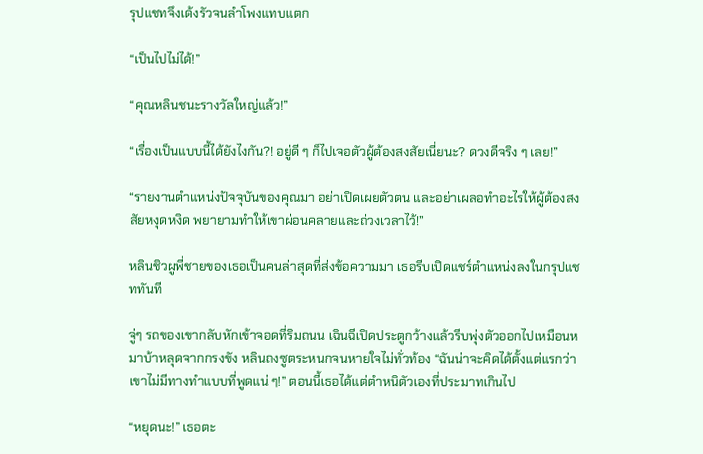รุปแชทจึงเด้งรัวจนลำโพงแทบแตก

“เป็นไปไม่ได้!”

“คุณหลินชนะรางวัลใหญ่แล้ว!”

“เรื่องเป็นแบบนี้ได้ยังไงกัน?! อยู่ดี ๆ ก็ไปเจอตัวผู้ต้องสงสัยเนี่ยนะ? ดวงดีจริง ๆ เลย!”

“รายงานตำแหน่งปัจจุบันของคุณมา อย่าเปิดเผยตัวตน และอย่าเผลอทำอะไรให้ผู้ต้องสงสัยหงุดหงิด พยายามทำให้เขาผ่อนคลายและถ่วงเวลาไว้!”

หลินชิวผูพี่ชายของเธอเป็นคนล่าสุดที่ส่งข้อความมา เธอรีบเปิดแชร์ตำแหน่งลงในกรุปแชททันที

จู่ๆ รถของเขากลับหักเข้าจอดที่ริมถนน เฉินฉีเปิดประตูกว้างแล้วรีบพุ่งตัวออกไปเหมือนหมาบ้าหลุดจากกรงขัง หลินถงซูตระหนกจนหายใจไม่ทั่วท้อง “ฉันน่าจะคิดได้ตั้งแต่แรกว่าเขาไม่มีทางทำแบบที่พูดแน่ ๆ!” ตอนนี้เธอได้แต่ตำหนิตัวเองที่ประมาทเกินไป

“หยุดนะ!” เธอตะ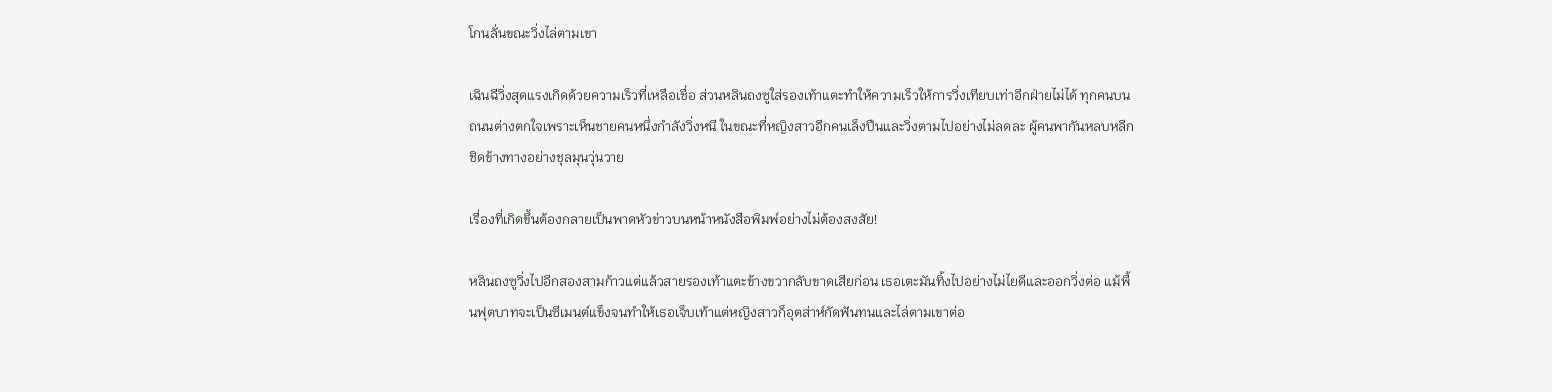โกนลั่นขณะวิ่งไล่ตามเขา

เฉินฉีวิ่งสุดแรงเกิดด้วยความเร็วที่เหลือเชื่อ ส่วนหลินถงซูใส่รองเท้าแตะทำให้ความเร็วให้การวิ่งเทียบเท่าอีกฝ่ายไม่ได้ ทุกคนบนถนนต่างตกใจเพราะเห็นชายคนหนึ่งกำลังวิ่งหนี ในขณะที่หญิงสาวอีกคนเล็งปืนและวิ่งตามไปอย่างไม่ลดละ ผู้คนพากันหลบหลีกชิดข้างทางอย่างชุลมุนวุ่นวาย

เรื่องที่เกิดขึ้นต้องกลายเป็นพาดหัวข่าวบนหน้าหนังสือพิมพ์อย่างไม่ต้องสงสัย!

หลินถงซูวิ่งไปอีกสองสามก้าวแต่แล้วสายรองเท้าแตะข้างขวากลับขาดเสียก่อน เธอเตะมันทิ้งไปอย่างไม่ไยดีและออกวิ่งต่อ แม้พื้นฟุตบาทจะเป็นซีเมนต์แข็งจนทำให้เธอเจ็บเท้าแต่หญิงสาวก็อุตส่าห์กัดฟันทนและไล่ตามเขาต่อ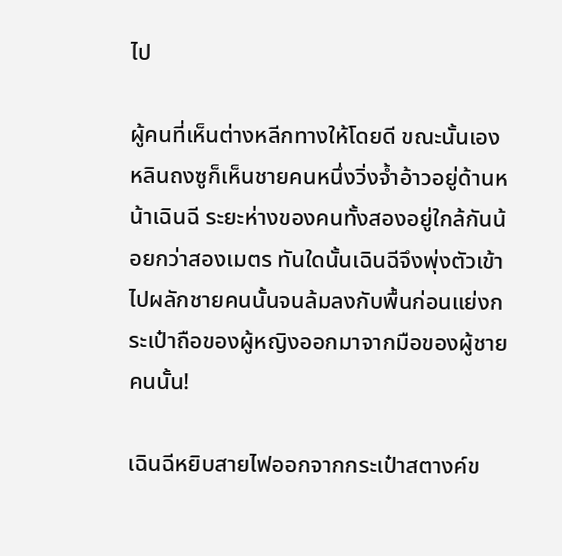ไป

ผู้คนที่เห็นต่างหลีกทางให้โดยดี ขณะนั้นเองหลินถงซูก็เห็นชายคนหนึ่งวิ่งจ้ำอ้าวอยู่ด้านหน้าเฉินฉี ระยะห่างของคนทั้งสองอยู่ใกล้กันน้อยกว่าสองเมตร ทันใดนั้นเฉินฉีจึงพุ่งตัวเข้าไปผลักชายคนนั้นจนล้มลงกับพื้นก่อนแย่งกระเป๋าถือของผู้หญิงออกมาจากมือของผู้ชายคนนั้น!

เฉินฉีหยิบสายไฟออกจากกระเป๋าสตางค์ข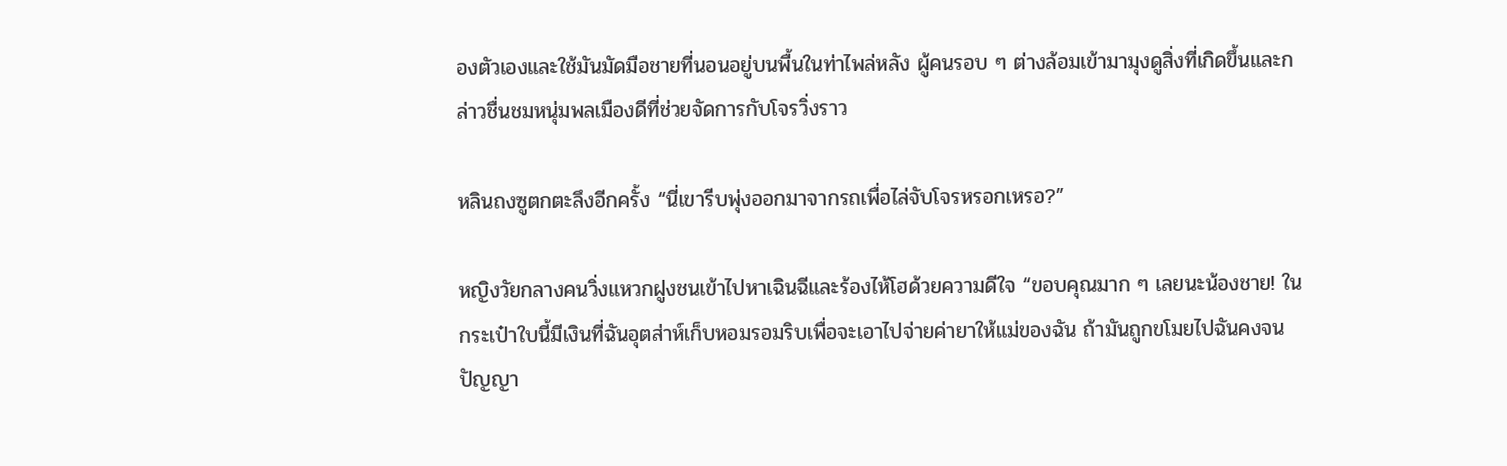องตัวเองและใช้มันมัดมือชายที่นอนอยู่บนพื้นในท่าไพล่หลัง ผู้คนรอบ ๆ ต่างล้อมเข้ามามุงดูสิ่งที่เกิดขึ้นและกล่าวชื่นชมหนุ่มพลเมืองดีที่ช่วยจัดการกับโจรวิ่งราว

หลินถงซูตกตะลึงอีกครั้ง “นี่เขารีบพุ่งออกมาจากรถเพื่อไล่จับโจรหรอกเหรอ?”

หญิงวัยกลางคนวิ่งแหวกฝูงชนเข้าไปหาเฉินฉีและร้องไห้โฮด้วยความดีใจ “ขอบคุณมาก ๆ เลยนะน้องชาย! ในกระเป๋าใบนี้มีเงินที่ฉันอุตส่าห์เก็บหอมรอมริบเพื่อจะเอาไปจ่ายค่ายาให้แม่ของฉัน ถ้ามันถูกขโมยไปฉันคงจนปัญญา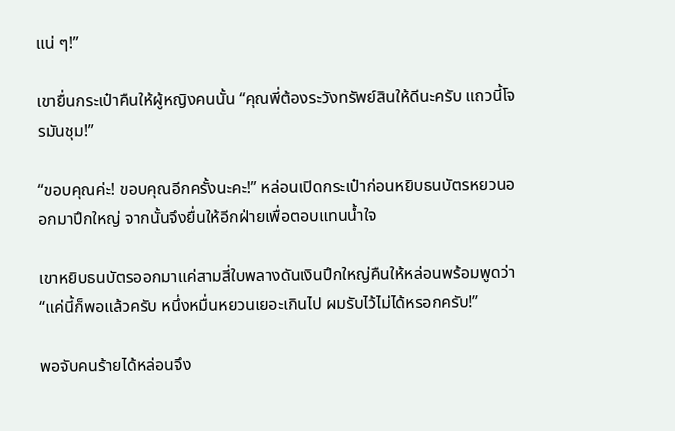แน่ ๆ!”

เขายื่นกระเป๋าคืนให้ผู้หญิงคนนั้น “คุณพี่ต้องระวังทรัพย์สินให้ดีนะครับ แถวนี้โจรมันชุม!”

“ขอบคุณค่ะ! ขอบคุณอีกครั้งนะคะ!” หล่อนเปิดกระเป๋าก่อนหยิบธนบัตรหยวนออกมาปึกใหญ่ จากนั้นจึงยื่นให้อีกฝ่ายเพื่อตอบแทนน้ำใจ

เขาหยิบธนบัตรออกมาแค่สามสี่ใบพลางดันเงินปึกใหญ่คืนให้หล่อนพร้อมพูดว่า “แค่นี้ก็พอแล้วครับ หนึ่งหมื่นหยวนเยอะเกินไป ผมรับไว้ไม่ได้หรอกครับ!”

พอจับคนร้ายได้หล่อนจึง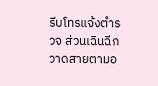รีบโทรแจ้งตำรวจ ส่วนเฉินฉีกวาดสายตามอ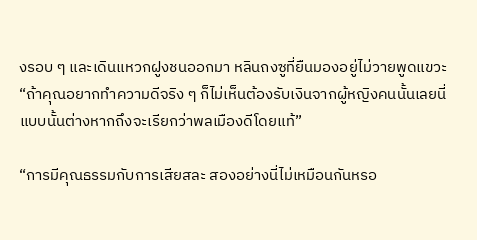งรอบ ๆ และเดินแหวกฝูงชนออกมา หลินถงซูที่ยืนมองอยู่ไม่วายพูดแขวะ “ถ้าคุณอยากทำความดีจริง ๆ ก็ไม่เห็นต้องรับเงินจากผู้หญิงคนนั้นเลยนี่ แบบนั้นต่างหากถึงจะเรียกว่าพลเมืองดีโดยแท้”

“การมีคุณธรรมกับการเสียสละ สองอย่างนี่ไม่เหมือนกันหรอ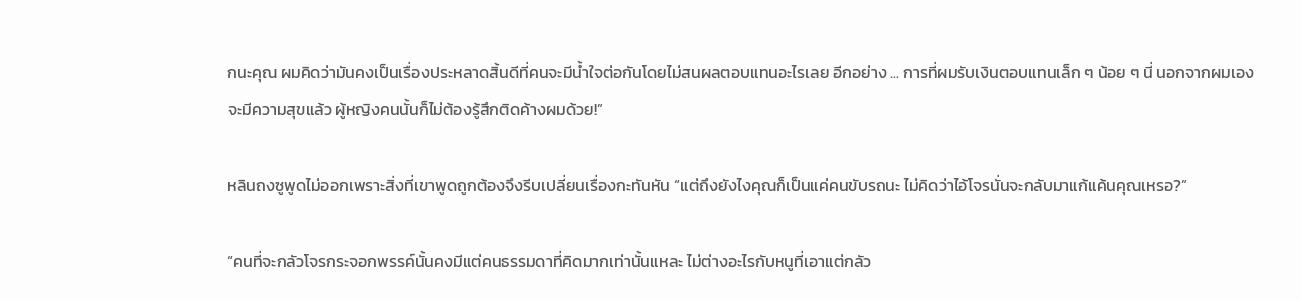กนะคุณ ผมคิดว่ามันคงเป็นเรื่องประหลาดสิ้นดีที่คนจะมีน้ำใจต่อกันโดยไม่สนผลตอบแทนอะไรเลย อีกอย่าง ... การที่ผมรับเงินตอบแทนเล็ก ๆ น้อย ๆ นี่ นอกจากผมเองจะมีความสุขแล้ว ผู้หญิงคนนั้นก็ไม่ต้องรู้สึกติดค้างผมด้วย!”

หลินถงซูพูดไม่ออกเพราะสิ่งที่เขาพูดถูกต้องจึงรีบเปลี่ยนเรื่องกะทันหัน “แต่ถึงยังไงคุณก็เป็นแค่คนขับรถนะ ไม่คิดว่าไอ้โจรนั่นจะกลับมาแก้แค้นคุณเหรอ?”

“คนที่จะกลัวโจรกระจอกพรรค์นั้นคงมีแต่คนธรรมดาที่คิดมากเท่านั้นแหละ ไม่ต่างอะไรกับหนูที่เอาแต่กลัว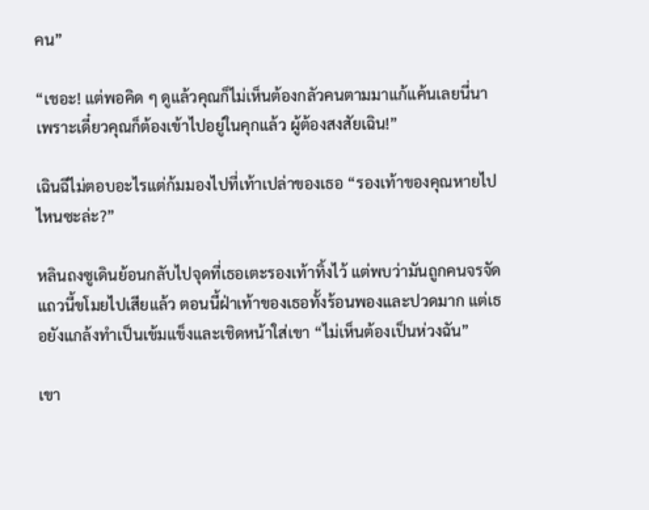คน”

“เชอะ! แต่พอคิด ๆ ดูแล้วคุณก็ไม่เห็นต้องกลัวคนตามมาแก้แค้นเลยนี่นา เพราะเดี๋ยวคุณก็ต้องเข้าไปอยู่ในคุกแล้ว ผู้ต้องสงสัยเฉิน!”

เฉินฉีไม่ตอบอะไรแต่ก้มมองไปที่เท้าเปล่าของเธอ “รองเท้าของคุณหายไปไหนซะล่ะ?”

หลินถงซูเดินย้อนกลับไปจุดที่เธอเตะรองเท้าทิ้งไว้ แต่พบว่ามันถูกคนจรจัดแถวนี้ขโมยไปเสียแล้ว ตอนนี้ฝ่าเท้าของเธอทั้งร้อนพองและปวดมาก แต่เธอยังแกล้งทำเป็นเข้มแข็งและเชิดหน้าใส่เขา “ไม่เห็นต้องเป็นห่วงฉัน”

เขา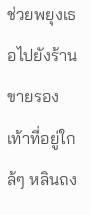ช่วยพยุงเธอไปยังร้านขายรองเท้าที่อยู่ใกล้ๆ หลินถง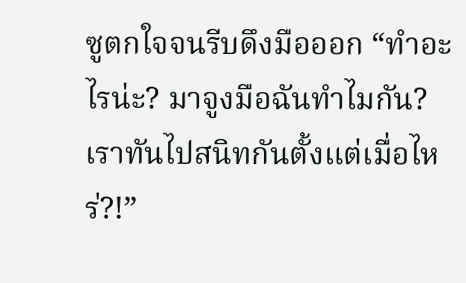ซูตกใจจนรีบดึงมือออก “ทำอะไรน่ะ? มาจูงมือฉันทำไมกัน? เราทันไปสนิทกันตั้งแต่เมื่อไหร่?!”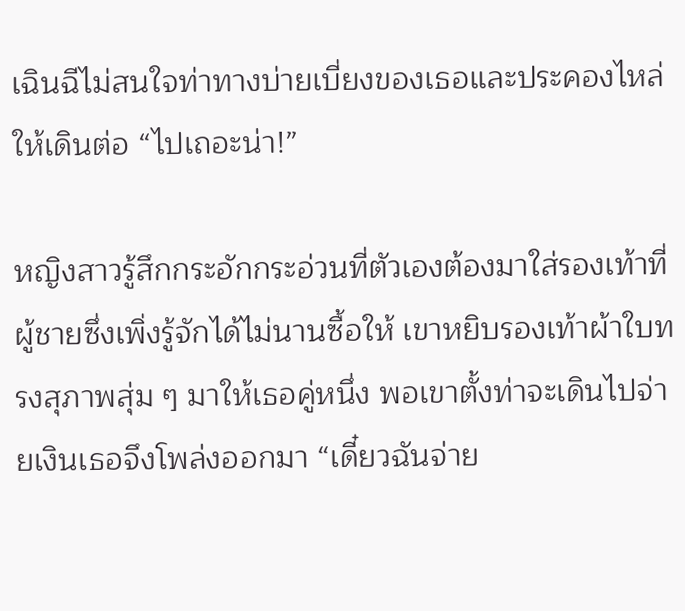เฉินฉีไม่สนใจท่าทางบ่ายเบี่ยงของเธอและประคองไหล่ให้เดินต่อ “ไปเถอะน่า!”

หญิงสาวรู้สึกกระอักกระอ่วนที่ตัวเองต้องมาใส่รองเท้าที่ผู้ชายซึ่งเพิ่งรู้จักได้ไม่นานซื้อให้ เขาหยิบรองเท้าผ้าใบทรงสุภาพสุ่ม ๆ มาให้เธอคู่หนึ่ง พอเขาตั้งท่าจะเดินไปจ่ายเงินเธอจึงโพล่งออกมา “เดี๋ยวฉันจ่าย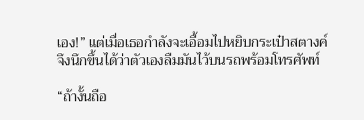เอง!” แต่เมื่อเธอกำลังจะเอื้อมไปหยิบกระเป๋าสตางค์จึงนึกขึ้นได้ว่าตัวเองลืมมันไว้บนรถพร้อมโทรศัพท์

“ถ้างั้นถือ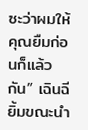ซะว่าผมให้คุณยืมก่อนก็แล้วกัน” เฉินฉียิ้มขณะนำ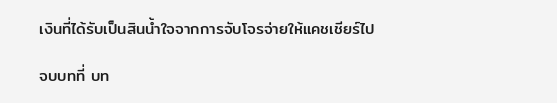เงินที่ได้รับเป็นสินน้ำใจจากการจับโจรจ่ายให้แคชเชียร์ไป

จบบทที่ บท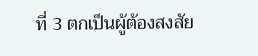ที่ 3 ตกเป็นผู้ต้องสงสัย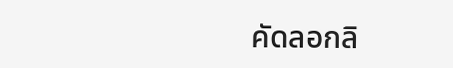คัดลอกลิ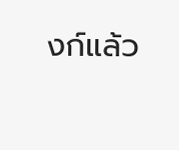งก์แล้ว